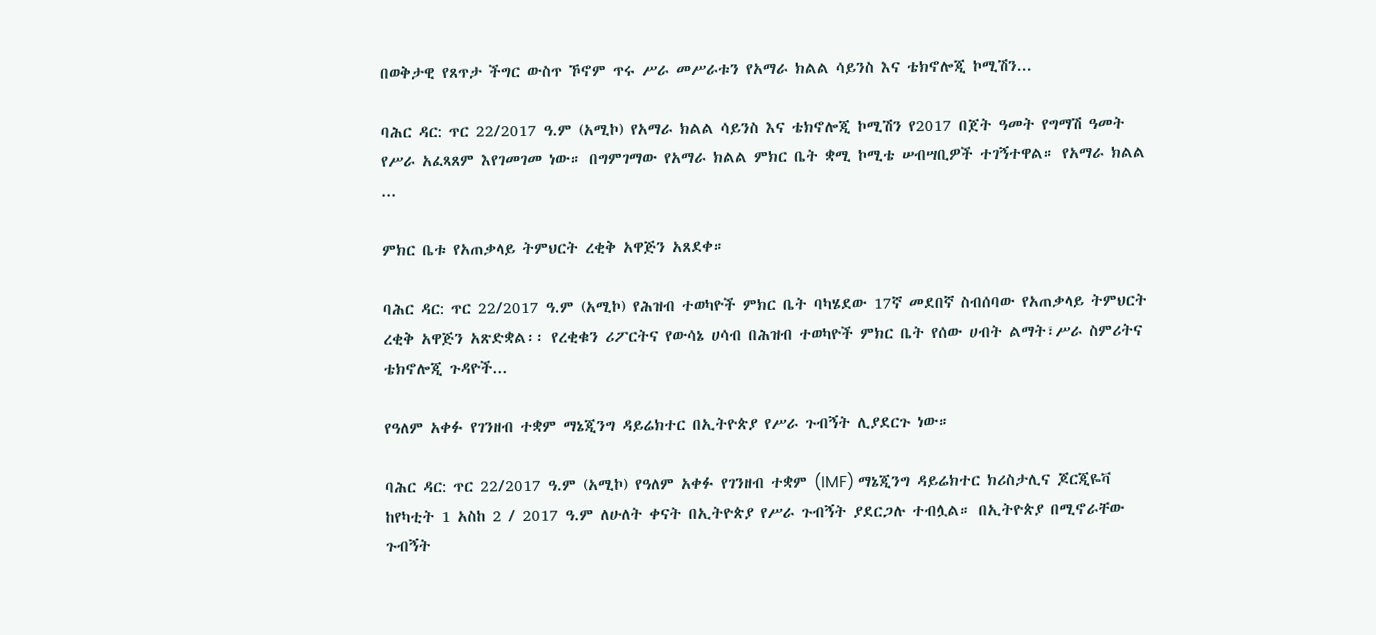በወቅታዊ የጸጥታ ችግር ውስጥ ኾኖም ጥሩ ሥራ መሥራቱን የአማራ ክልል ሳይንስ እና ቴክኖሎጂ ኮሚሽን...

ባሕር ዳር: ጥር 22/2017 ዓ.ም (አሚኮ) የአማራ ክልል ሳይንስ እና ቴክኖሎጂ ኮሚሽን የ2017 በጀት ዓመት የግማሽ ዓመት የሥራ አፈጻጸም እየገመገመ ነው። በግምገማው የአማራ ክልል ምክር ቤት ቋሚ ኮሚቴ ሠብሣቢዎች ተገኝተዋል። የአማራ ክልል ...

ምክር ቤቱ የአጠቃላይ ትምህርት ረቂቅ አዋጅን አጸደቀ።

ባሕር ዳር: ጥር 22/2017 ዓ.ም (አሚኮ) የሕዝብ ተወካዮች ምክር ቤት ባካሄደው 17ኛ መደበኛ ስብሰባው የአጠቃላይ ትምህርት ረቂቅ አዋጅን አጽድቋል፡፡ የረቂቁን ሪፖርትና የውሳኔ ሀሳብ በሕዝብ ተወካዮች ምክር ቤት የሰው ሀብት ልማት፣ሥራ ስምሪትና ቴክኖሎጂ ጉዳዮች...

የዓለም አቀፉ የገንዘብ ተቋም ማኔጂንግ ዳይሬክተር በኢትዮጵያ የሥራ ጉብኝት ሊያደርጉ ነው።

ባሕር ዳር: ጥር 22/2017 ዓ.ም (አሚኮ) የዓለም አቀፉ የገንዘብ ተቋም (IMF) ማኔጂንግ ዳይሬክተር ክሪስታሊና ጆርጂዬቫ ከየካቲት 1 አስከ 2 / 2017 ዓ.ም ለሁለት ቀናት በኢትዮጵያ የሥራ ጉብኝት ያደርጋሉ ተብሏል። በኢትዮጵያ በሚኖራቸው ጉብኝት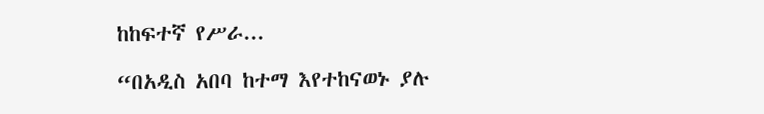ከከፍተኛ የሥራ...

“በአዲስ አበባ ከተማ እየተከናወኑ ያሉ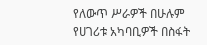የለውጥ ሥራዎች በሁሉም የሀገሪቱ አካባቢዎች በስፋት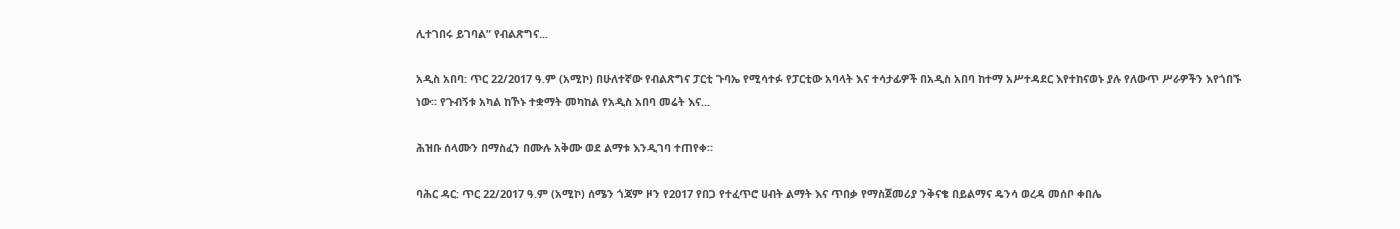ሊተገበሩ ይገባል” የብልጽግና...

አዲስ አበባ: ጥር 22/2017 ዓ.ም (አሚኮ) በሁለተኛው የብልጽግና ፓርቲ ጉባኤ የሚሳተፉ የፓርቲው አባላት እና ተሳታፊዎች በአዲስ አበባ ከተማ አሥተዳደር እየተከናወኑ ያሉ የለውጥ ሥራዎችን እየጎበኙ ነው። የጉብኝቱ አካል ከኾኑ ተቋማት መካከል የአዲስ አበባ መሬት እና...

ሕዝቡ ሰላሙን በማስፈን በሙሉ አቅሙ ወደ ልማቱ እንዲገባ ተጠየቀ።

ባሕር ዳር: ጥር 22/2017 ዓ.ም (አሚኮ) ሰሜን ጎጃም ዞን የ2017 የበጋ የተፈጥሮ ሀብት ልማት እና ጥበቃ የማስጀመሪያ ንቅናቄ በይልማና ዴንሳ ወረዳ መሰቦ ቀበሌ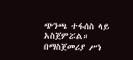ጭንጫ ተፋሰስ ላይ አስጀምሯል። በማስጀመሪያ ሥነ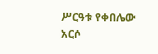ሥርዓቱ የቀበሌው አርሶ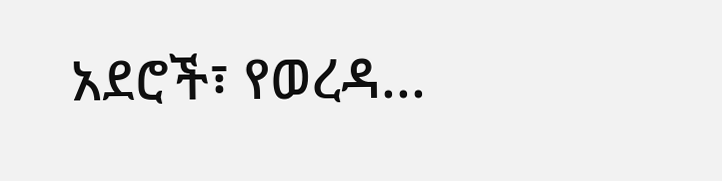አደሮች፣ የወረዳ...